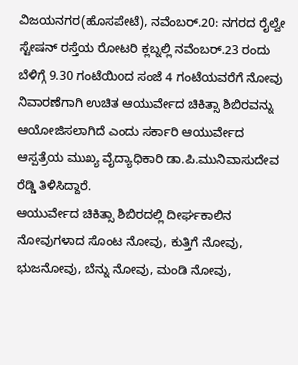ವಿಜಯನಗರ(ಹೊಸಪೇಟೆ), ನವೆಂಬರ್.20: ನಗರದ ರೈಲ್ವೇ ಸ್ಟೇಷನ್ ರಸ್ತೆಯ ರೋಟರಿ ಕ್ಲಬ್ನಲ್ಲಿ ನವೆಂಬರ್.23 ರಂದು ಬೆಳಿಗ್ಗೆ 9.30 ಗಂಟೆಯಿoದ ಸಂಜೆ 4 ಗಂಟೆಯವರೆಗೆ ನೋವು ನಿವಾರಣೆಗಾಗಿ ಉಚಿತ ಆಯುರ್ವೇದ ಚಿಕಿತ್ಸಾ ಶಿಬಿರವನ್ನು ಆಯೋಜಿಸಲಾಗಿದೆ ಎಂದು ಸರ್ಕಾರಿ ಆಯುರ್ವೇದ ಆಸ್ಪತ್ರೆಯ ಮುಖ್ಯ ವೈದ್ಯಾಧಿಕಾರಿ ಡಾ.ಪಿ.ಮುನಿವಾಸುದೇವ ರೆಡ್ಡಿ ತಿಳಿಸಿದ್ದಾರೆ.
ಆಯುರ್ವೇದ ಚಿಕಿತ್ಸಾ ಶಿಬಿರದಲ್ಲಿ ದೀರ್ಘಕಾಲಿನ ನೋವುಗಳಾದ ಸೊಂಟ ನೋವು, ಕುತ್ತಿಗೆ ನೋವು, ಭುಜನೋವು, ಬೆನ್ನು ನೋವು, ಮಂಡಿ ನೋವು,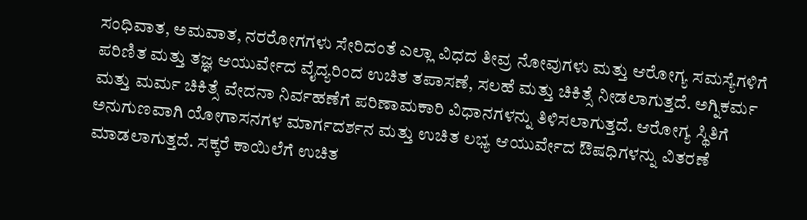ಸಂಧಿವಾತ, ಅಮವಾತ, ನರರೋಗಗಳು ಸೇರಿದಂತೆ ಎಲ್ಲಾ ವಿಧದ ತೀವ್ರ ನೋವುಗಳು ಮತ್ತು ಆರೋಗ್ಯ ಸಮಸ್ಯೆಗಳಿಗೆ ಪರಿಣಿತ ಮತ್ತು ತಜ್ಞ ಆಯುರ್ವೇದ ವೈದ್ಯರಿಂದ ಉಚಿತ ತಪಾಸಣೆ, ಸಲಹೆ ಮತ್ತು ಚಿಕಿತ್ಸೆ ನೀಡಲಾಗುತ್ತದೆ. ಅಗ್ನಿಕರ್ಮ ಮತ್ತು ಮರ್ಮ ಚಿಕಿತ್ಸೆ ವೇದನಾ ನಿರ್ವಹಣೆಗೆ ಪರಿಣಾಮಕಾರಿ ವಿಧಾನಗಳನ್ನು ತಿಳಿಸಲಾಗುತ್ತದೆ. ಆರೋಗ್ಯ ಸ್ಥಿತಿಗೆ ಅನುಗುಣವಾಗಿ ಯೋಗಾಸನಗಳ ಮಾರ್ಗದರ್ಶನ ಮತ್ತು ಉಚಿತ ಲಭ್ಯ ಆಯುರ್ವೇದ ಔಷಧಿಗಳನ್ನು ವಿತರಣೆ ಮಾಡಲಾಗುತ್ತದೆ. ಸಕ್ಕರೆ ಕಾಯಿಲೆಗೆ ಉಚಿತ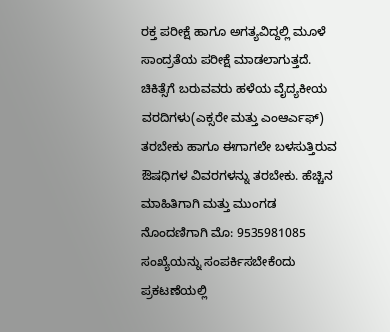ರಕ್ತ ಪರೀಕ್ಷೆ ಹಾಗೂ ಅಗತ್ಯವಿದ್ದಲ್ಲಿ ಮೂಳೆ ಸಾಂದ್ರತೆಯ ಪರೀಕ್ಷೆ ಮಾಡಲಾಗುತ್ತದೆ.
ಚಿಕಿತ್ಸೆಗೆ ಬರುವವರು ಹಳೆಯ ವೈದ್ಯಕೀಯ ವರದಿಗಳು(ಎಕ್ಸರೇ ಮತ್ತು ಎಂಆರ್ಎಫ್) ತರಬೇಕು ಹಾಗೂ ಈಗಾಗಲೇ ಬಳಸುತ್ತಿರುವ ಔಷಧಿಗಳ ವಿವರಗಳನ್ನು ತರಬೇಕು. ಹೆಚ್ಚಿನ ಮಾಹಿತಿಗಾಗಿ ಮತ್ತು ಮುಂಗಡ ನೊಂದಣಿಗಾಗಿ ಮೊ: 9535981085 ಸಂಖ್ಯೆಯನ್ನು ಸಂಪರ್ಕಿಸಬೇಕೆoದು ಪ್ರಕಟಣೆಯಲ್ಲಿ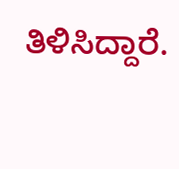ತಿಳಿಸಿದ್ದಾರೆ.